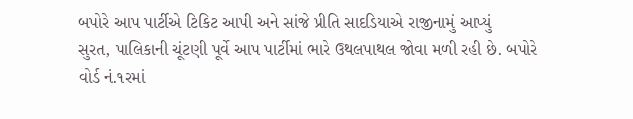બપોરે આપ પાર્ટીએ ટિકિટ આપી અને સાંજે પ્રીતિ સાદડિયાએ રાજીનામું આપ્યું
સુરત, પાલિકાની ચૂંટણી પૂર્વે આપ પાર્ટીમાં ભારે ઉથલપાથલ જોવા મળી રહી છે. બપોરે વોર્ડ નં.૧રમાં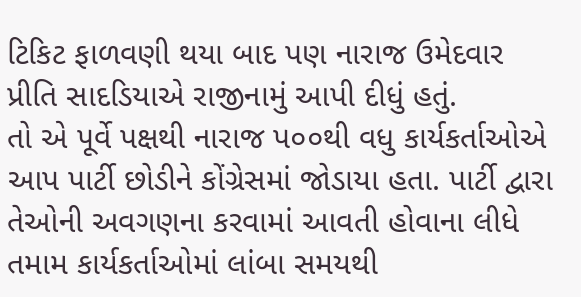ટિકિટ ફાળવણી થયા બાદ પણ નારાજ ઉમેદવાર પ્રીતિ સાદડિયાએ રાજીનામું આપી દીધું હતું.
તો એ પૂર્વે પક્ષથી નારાજ પ૦૦થી વધુ કાર્યકર્તાઓએ આપ પાર્ટી છોડીને કોંગ્રેસમાં જોડાયા હતા. પાર્ટી દ્વારા તેઓની અવગણના કરવામાં આવતી હોવાના લીધે તમામ કાર્યકર્તાઓમાં લાંબા સમયથી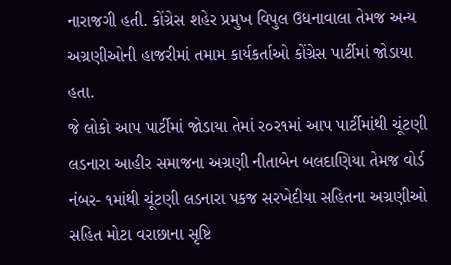નારાજગી હતી. કોંગ્રેસ શહેર પ્રમુખ વિપુલ ઉધનાવાલા તેમજ અન્ય અગ્રણીઓની હાજરીમાં તમામ કાર્યકર્તાઓ કોંગ્રેસ પાર્ટીમાં જોડાયા હતા.
જે લોકો આપ પાર્ટીમાં જોડાયા તેમાં ર૦ર૧માં આપ પાર્ટીમાંથી ચૂંટણી લડનારા આહીર સમાજના અગ્રણી નીતાબેન બલદાણિયા તેમજ વોર્ડ નંબર- ૧માંથી ચૂંટણી લડનારા પકજ સરખેદીયા સહિતના અગ્રણીઓ સહિત મોટા વરાછાના સૃષ્ટિ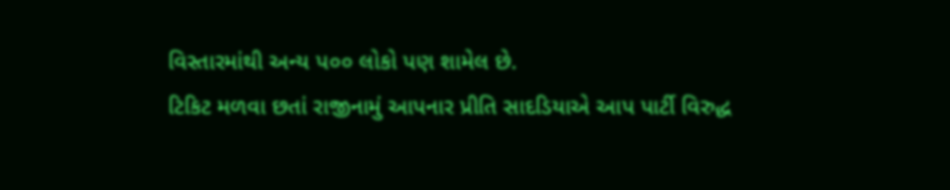વિસ્તારમાંથી અન્ય પ૦૦ લોકો પણ શામેલ છે.
ટિકિટ મળવા છતાં રાજીનામું આપનાર પ્રીતિ સાદડિયાએ આપ પાર્ટી વિરુદ્ધ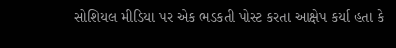સોશિયલ મીડિયા પર એક ભડકતી પોસ્ટ કરતા આક્ષેપ કર્યા હતા કે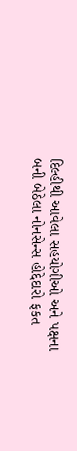દિલ્હીથી આવેલા સહયોગીઓ અને પક્ષના બની બેઠેલા નોનસેન્સ હોદ્દેદારો ફકત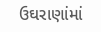ઉઘરાણાંમાં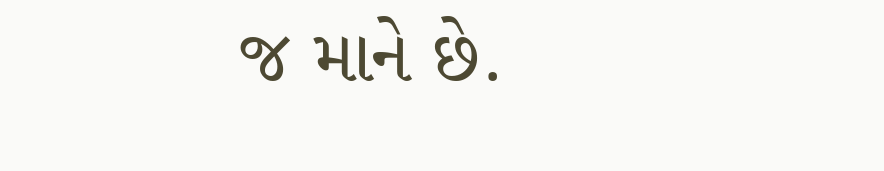જ માને છે.